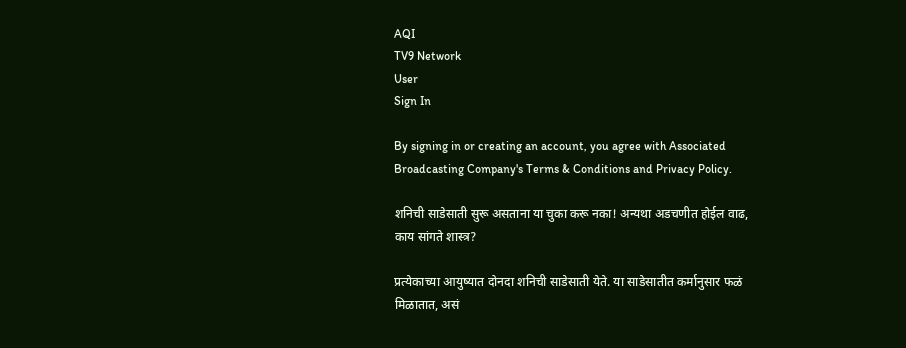AQI
TV9 Network
User
Sign In

By signing in or creating an account, you agree with Associated Broadcasting Company's Terms & Conditions and Privacy Policy.

शनिची साडेसाती सुरू असताना या चुका करू नका! अन्यथा अडचणीत होईल वाढ, काय सांगते शास्त्र?

प्रत्येकाच्या आयुष्यात दोनदा शनिची साडेसाती येते. या साडेसातीत कर्मानुसार फळं मिळातात, असं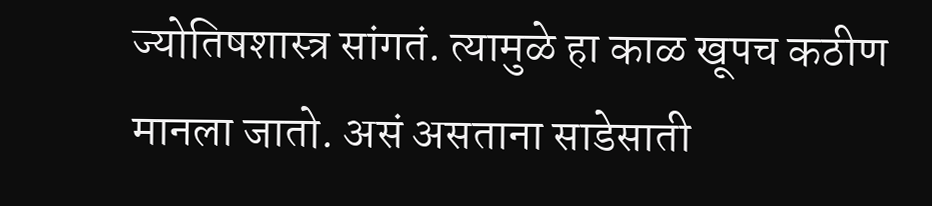ज्योतिषशास्त्र सांगतं. त्यामुळे हा काळ खूपच कठीण मानला जातो. असं असताना साडेसाती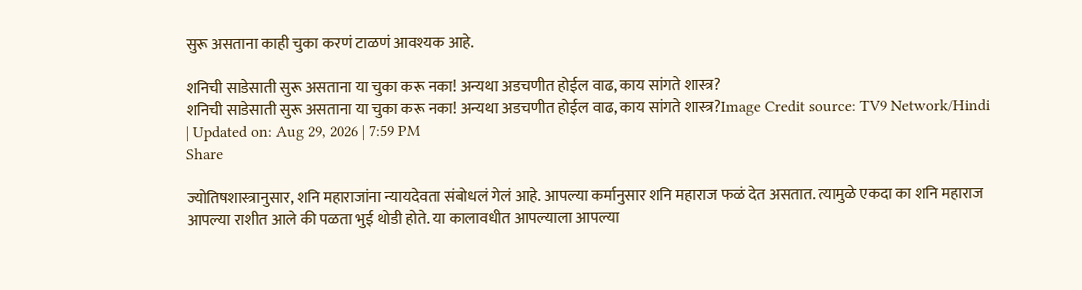सुरू असताना काही चुका करणं टाळणं आवश्यक आहे.

शनिची साडेसाती सुरू असताना या चुका करू नका! अन्यथा अडचणीत होईल वाढ, काय सांगते शास्त्र?
शनिची साडेसाती सुरू असताना या चुका करू नका! अन्यथा अडचणीत होईल वाढ, काय सांगते शास्त्र?Image Credit source: TV9 Network/Hindi
| Updated on: Aug 29, 2026 | 7:59 PM
Share

ज्योतिषशास्त्रानुसार, शनि महाराजांना न्यायदेवता संबोधलं गेलं आहे. आपल्या कर्मानुसार शनि महाराज फळं देत असतात. त्यामुळे एकदा का शनि महाराज आपल्या राशीत आले की पळता भुई थोडी होते. या कालावधीत आपल्याला आपल्या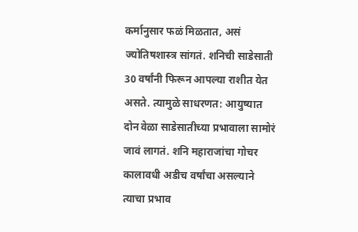कर्मानुसार फळं मिळतात, असं ज्योतिषशास्त्र सांगतं. शनिची साडेसाती 30 वर्षांनी फिरून आपल्या राशीत येत असते. त्यामुळे साधरणत: आयुष्यात दोन वेळा साडेसातीच्या प्रभावाला सामोरं जावं लागतं. शनि महाराजांचा गोचर कालावधी अडीच वर्षांचा असल्याने त्याचा प्रभाव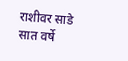राशीवर साडे सात वर्षे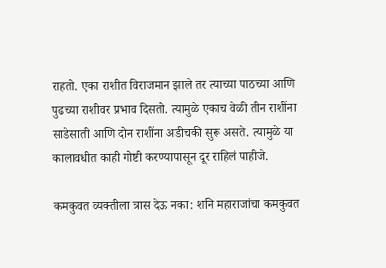राहतो. एका राशीत विराजमान झाले तर त्याच्या पाठच्या आणि पुढच्या राशीवर प्रभाव दिसतो. त्यामुळे एकाच वेळी तीन राशींना साडेसाती आणि दोन राशींना अडीचकी सुरू असते. त्यामुळे या कालावधीत काही गोष्टी करण्यापासून दूर राहिलं पाहीजे.

कमकुवत व्यक्तीला त्रास देऊ नका: शनि महाराजांचा कमकुवत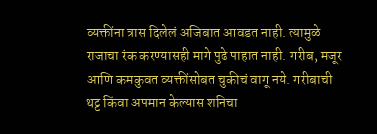व्यक्तींना त्रास दिलेलं अजिबात आवडत नाही. त्यामुळे राजाचा रंक करण्यासही मागे पुढे पाहात नाही. गरीब, मजूर आणि कमकुवत व्यक्तींसोबत चुकीचं वागू नये. गरीबाची थट्ट किंवा अपमान केल्यास शनिचा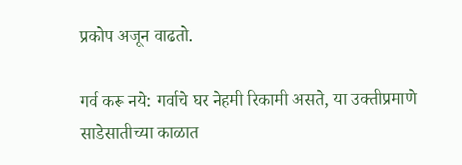प्रकोप अजून वाढतो.

गर्व करू नये: गर्वाचे घर नेहमी रिकामी असते, या उक्तीप्रमाणे साडेसातीच्या काळात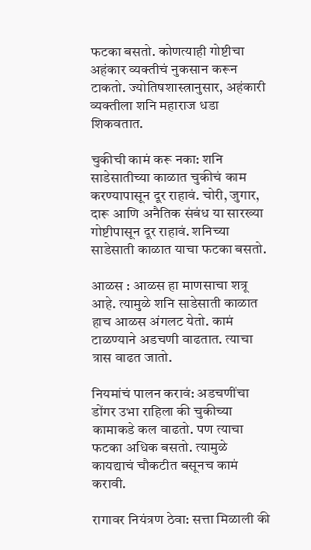फटका बसतो. कोणत्याही गोष्टीचा अहंकार व्यक्तीचं नुकसान करून टाकतो. ज्योतिषशास्त्रानुसार, अहंकारी व्यक्तीला शनि महाराज धडा शिकवतात.

चुकीची कामं करू नका: शनि साडेसातीच्या काळात चुकीचं काम करण्यापासून दूर राहावं. चोरी, जुगार, दारू आणि अनैतिक संबंध या सारख्या गोष्टीपासून दूर राहावं. शनिच्या साडेसाती काळात याचा फटका बसतो.

आळस : आळस हा माणसाचा शत्रू आहे. त्यामुळे शनि साडेसाती काळात हाच आळस अंगलट येतो. कामं टाळण्याने अडचणी वाढतात. त्याचा त्रास वाढत जातो.

नियमांचं पालन करावं: अडचणींचा डोंगर उभा राहिला की चुकीच्या कामाकडे कल वाढतो. पण त्याचा फटका अधिक बसतो. त्यामुळे कायद्याचं चौकटीत बसूनच कामं करावी.

रागावर नियंत्रण ठेवा: सत्ता मिळाली की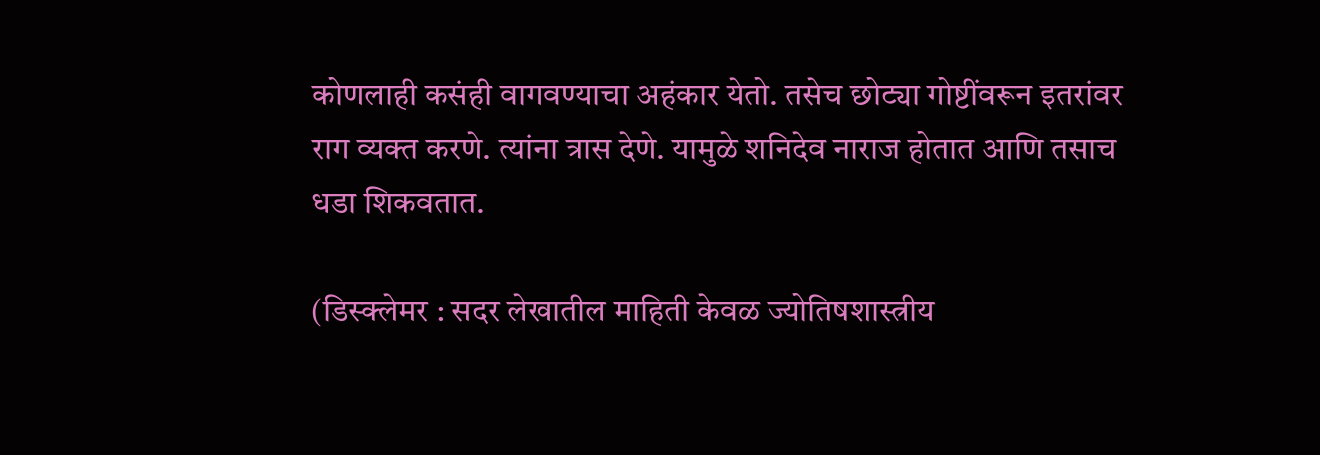कोणलाही कसंही वागवण्याचा अहंकार येतो. तसेच छोट्या गोष्टींवरून इतरांवर राग व्यक्त करणे. त्यांना त्रास देणे. यामुळे शनिदेव नाराज होतात आणि तसाच धडा शिकवतात.

(डिस्क्लेमर : सदर लेखातील माहिती केवळ ज्योतिषशास्त्रीय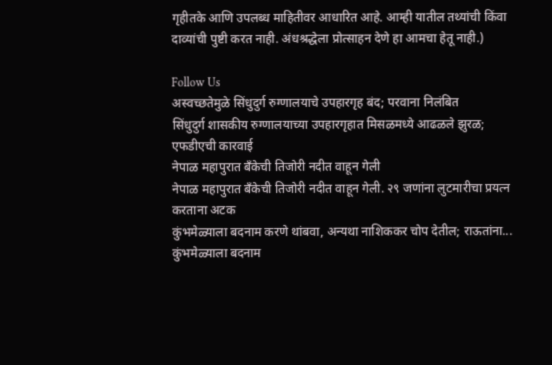गृहीतके आणि उपलब्ध माहितीवर आधारित आहे. आम्ही यातील तथ्यांची किंवा दाव्यांची पुष्टी करत नाही. अंधश्रद्धेला प्रोत्साहन देणे हा आमचा हेतू नाही.)

Follow Us
अस्वच्छतेमुळे सिंधुदुर्ग रुग्णालयाचे उपहारगृह बंद; परवाना निलंबित
सिंधुदुर्ग शासकीय रुग्णालयाच्या उपहारगृहात मिसळमध्ये आढळले झुरळ; एफडीएची कारवाई
नेपाळ महापुरात बँकेची तिजोरी नदीत वाहून गेली
नेपाळ महापुरात बँकेची तिजोरी नदीत वाहून गेली. २९ जणांना लुटमारीचा प्रयत्न करताना अटक
कुंभमेळ्याला बदनाम करणे थांबवा, अन्यथा नाशिककर चोप देतील; राऊतांना...
कुंभमेळ्याला बदनाम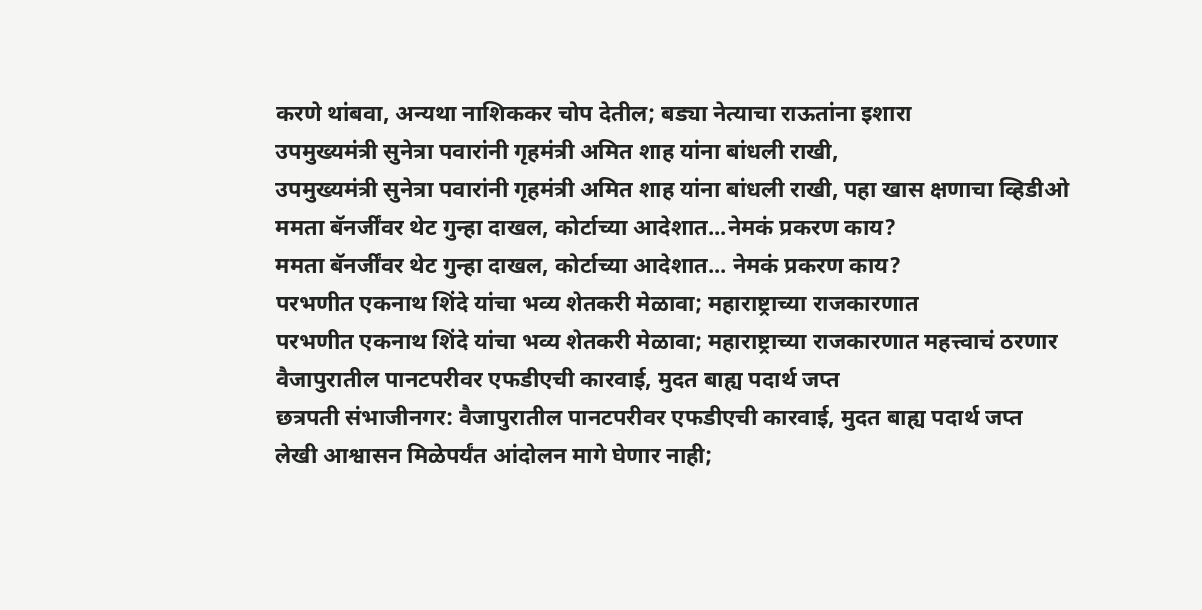करणे थांबवा, अन्यथा नाशिककर चोप देतील; बड्या नेत्याचा राऊतांना इशारा
उपमुख्यमंत्री सुनेत्रा पवारांनी गृहमंत्री अमित शाह यांना बांधली राखी,
उपमुख्यमंत्री सुनेत्रा पवारांनी गृहमंत्री अमित शाह यांना बांधली राखी, पहा खास क्षणाचा व्हिडीओ
ममता बॅनर्जींवर थेट गुन्हा दाखल, कोर्टाच्या आदेशात...नेमकं प्रकरण काय?
ममता बॅनर्जींवर थेट गुन्हा दाखल, कोर्टाच्या आदेशात... नेमकं प्रकरण काय?
परभणीत एकनाथ शिंदे यांचा भव्य शेतकरी मेळावा; महाराष्ट्राच्या राजकारणात
परभणीत एकनाथ शिंदे यांचा भव्य शेतकरी मेळावा; महाराष्ट्राच्या राजकारणात महत्त्वाचं ठरणार
वैजापुरातील पानटपरीवर एफडीएची कारवाई, मुदत बाह्य पदार्थ जप्त
छत्रपती संभाजीनगर: वैजापुरातील पानटपरीवर एफडीएची कारवाई, मुदत बाह्य पदार्थ जप्त
लेखी आश्वासन मिळेपर्यंत आंदोलन मागे घेणार नाही;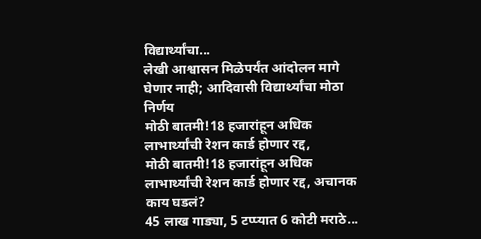विद्यार्थ्यांचा...
लेखी आश्वासन मिळेपर्यंत आंदोलन मागे घेणार नाही; आदिवासी विद्यार्थ्यांचा मोठा निर्णय
मोठी बातमी!18 हजारांहून अधिक लाभार्थ्यांची रेशन कार्ड होणार रद्द,
मोठी बातमी!18 हजारांहून अधिक लाभार्थ्यांची रेशन कार्ड होणार रद्द, अचानक काय घडलं?
45 लाख गाड्या, 5 टप्प्यात 6 कोटी मराठे...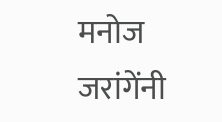मनोज जरांगेंनी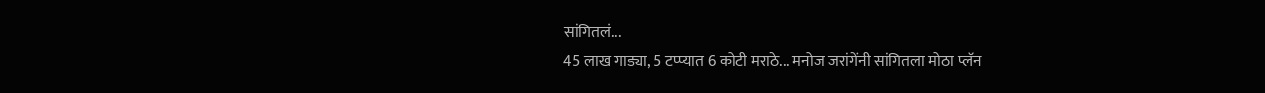सांगितलं...
45 लाख गाड्या, 5 टप्प्यात 6 कोटी मराठे... मनोज जरांगेंनी सांगितला मोठा प्लॅन